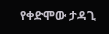የቀድሞው ታዳጊ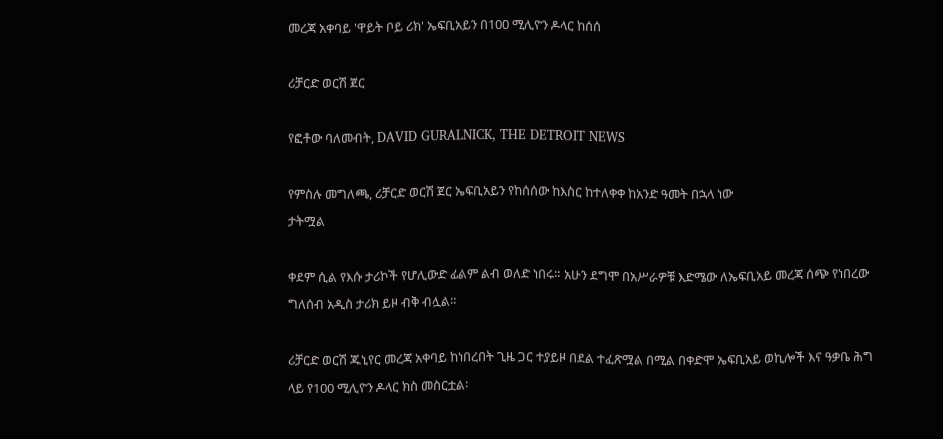መረጃ አቀባይ 'ዋይት ቦይ ሪክ' ኤፍቢአይን በ100 ሚሊዮን ዶላር ከሰሰ

ሪቻርድ ወርሽ ጀር

የፎቶው ባለመብት, DAVID GURALNICK, THE DETROIT NEWS

የምስሉ መግለጫ, ሪቻርድ ወርሽ ጀር ኤፍቢአይን የከሰሰው ከእስር ከተለቀቀ ከአንድ ዓመት በኋላ ነው
ታትሟል

ቀደም ሲል የእሱ ታሪኮች የሆሊውድ ፊልም ልብ ወለድ ነበሩ። አሁን ደግሞ በአሥራዎቹ እድሜው ለኤፍቢአይ መረጃ ሰጭ የነበረው ግለሰብ አዲስ ታሪክ ይዞ ብቅ ብሏል።

ሪቻርድ ወርሽ ጁኒየር መረጃ አቀባይ ከነበረበት ጊዜ ጋር ተያይዞ በደል ተፈጽሟል በሚል በቀድሞ ኤፍቢአይ ወኪሎች እና ዓቃቤ ሕግ ላይ የ100 ሚሊዮን ዶላር ክስ መስርቷል፡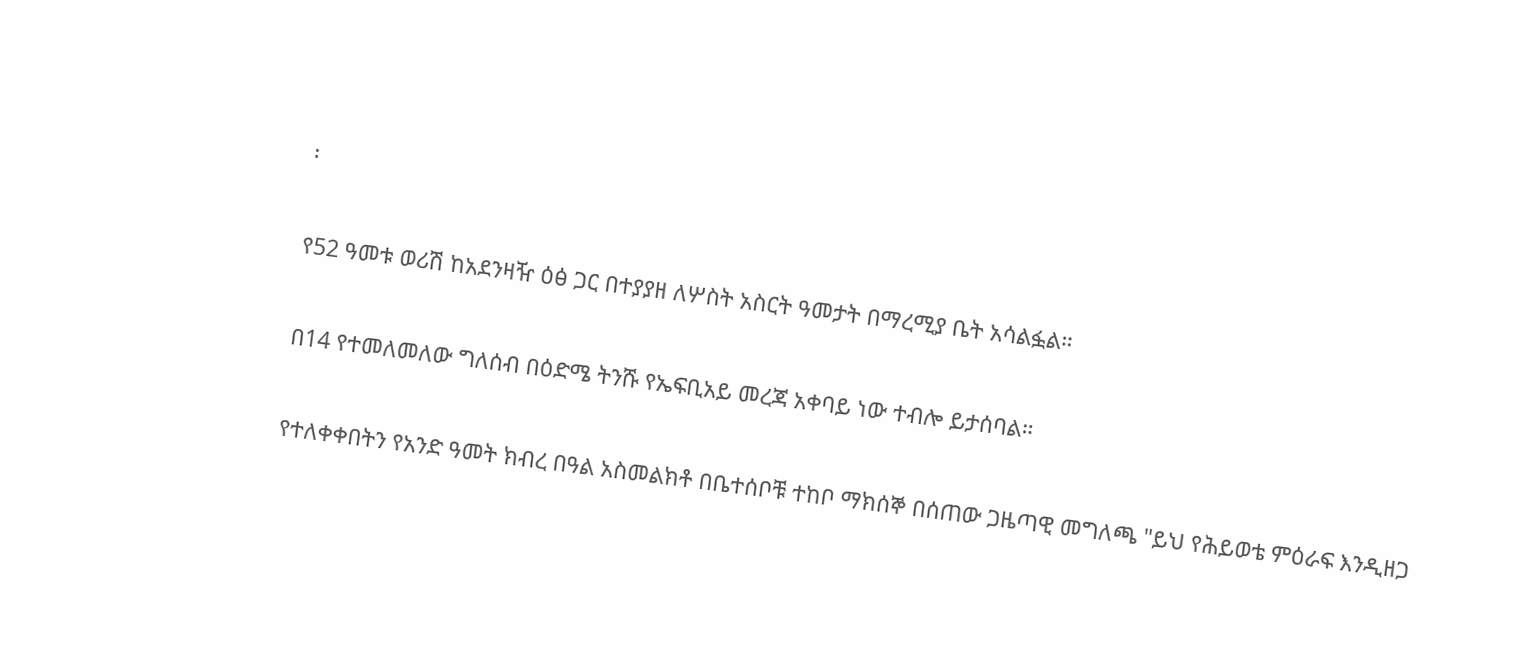፡

የ52 ዓመቱ ወሪሽ ከአደንዛዥ ዕፅ ጋር በተያያዘ ለሦስት አስርት ዓመታት በማረሚያ ቤት አሳልፏል።

በ14 የተመለመለው ግለሰብ በዕድሜ ትንሹ የኤፍቢአይ መረጃ አቀባይ ነው ተብሎ ይታሰባል።

የተለቀቀበትን የአንድ ዓመት ክብረ በዓል አስመልክቶ በቤተሰቦቹ ተከቦ ማክሰኞ በሰጠው ጋዜጣዊ መግለጫ "ይህ የሕይወቴ ምዕራፍ እንዲዘጋ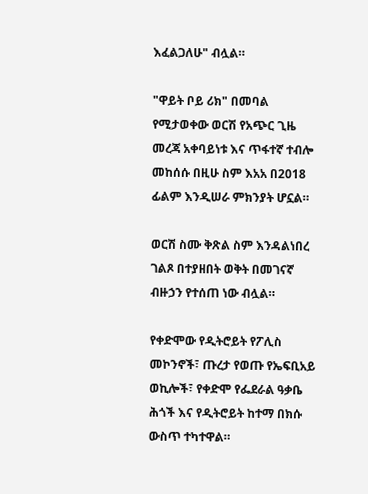እፈልጋለሁ" ብሏል።

"ዋይት ቦይ ሪክ" በመባል የሚታወቀው ወርሽ የአጭር ጊዜ መረጃ አቀባይነቱ እና ጥፋተኛ ተብሎ መከሰሱ በዚሁ ስም እአአ በ2018 ፊልም እንዲሠራ ምክንያት ሆኗል።

ወርሽ ስሙ ቅጽል ስም እንዳልነበረ ገልጾ በተያዘበት ወቅት በመገናኛ ብዙኃን የተሰጠ ነው ብሏል።

የቀድሞው የዲትሮይት የፖሊስ መኮንኖች፣ ጡረታ የወጡ የኤፍቢአይ ወኪሎች፣ የቀድሞ የፌደራል ዓቃቤ ሕጎች እና የዲትሮይት ከተማ በክሱ ውስጥ ተካተዋል።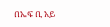በኤፍ ቢ አይ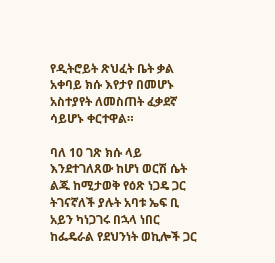የዲትሮይት ጽህፈት ቤት ቃል አቀባይ ክሱ እየታየ በመሆኑ አስተያየት ለመስጠት ፈቃደኛ ሳይሆኑ ቀርተዋል።

ባለ 10 ገጽ ክሱ ላይ እንደተገለጸው ከሆነ ወርሽ ሴት ልጁ ከሚታወቅ የዕጽ ነጋዴ ጋር ትገናኛለች ያሉት አባቱ ኤፍ ቢ አይን ካነጋገሩ በኋላ ነበር ከፌዴራል የደህንነት ወኪሎች ጋር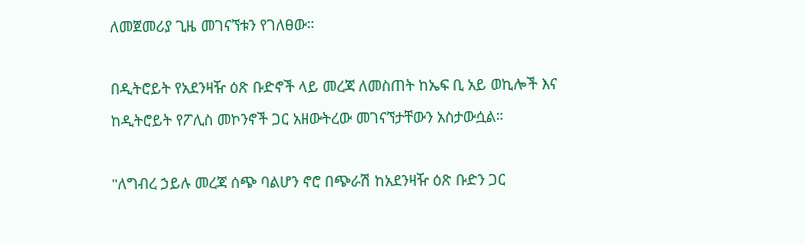ለመጀመሪያ ጊዜ መገናኘቱን የገለፀው።

በዲትሮይት የአደንዛዥ ዕጽ ቡድኖች ላይ መረጃ ለመስጠት ከኤፍ ቢ አይ ወኪሎች እና ከዲትሮይት የፖሊስ መኮንኖች ጋር አዘውትረው መገናኘታቸውን አስታውሷል።

"ለግብረ ኃይሉ መረጃ ሰጭ ባልሆን ኖሮ በጭራሽ ከአደንዛዥ ዕጽ ቡድን ጋር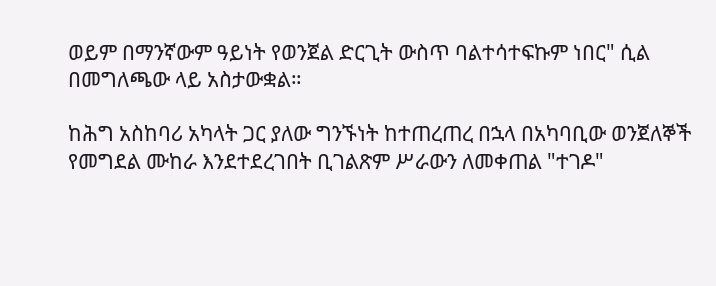ወይም በማንኛውም ዓይነት የወንጀል ድርጊት ውስጥ ባልተሳተፍኩም ነበር" ሲል በመግለጫው ላይ አስታውቋል።

ከሕግ አስከባሪ አካላት ጋር ያለው ግንኙነት ከተጠረጠረ በኋላ በአካባቢው ወንጀለኞች የመግደል ሙከራ እንደተደረገበት ቢገልጽም ሥራውን ለመቀጠል "ተገዶ"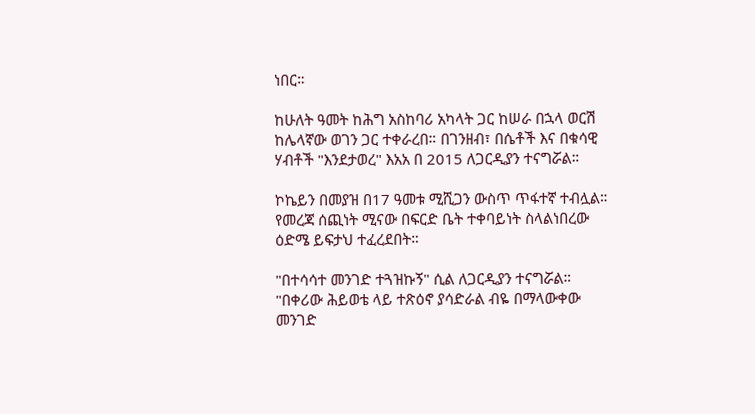ነበር።

ከሁለት ዓመት ከሕግ አስከባሪ አካላት ጋር ከሠራ በኋላ ወርሽ ከሌላኛው ወገን ጋር ተቀራረበ። በገንዘብ፣ በሴቶች እና በቁሳዊ ሃብቶች "እንደታወረ" እአአ በ 2015 ለጋርዲያን ተናግሯል።

ኮኬይን በመያዝ በ17 ዓመቱ ሚሺጋን ውስጥ ጥፋተኛ ተብሏል። የመረጃ ሰጪነት ሚናው በፍርድ ቤት ተቀባይነት ስላልነበረው ዕድሜ ይፍታህ ተፈረደበት።

"በተሳሳተ መንገድ ተጓዝኩኝ" ሲል ለጋርዲያን ተናግሯል። "በቀሪው ሕይወቴ ላይ ተጽዕኖ ያሳድራል ብዬ በማላውቀው መንገድ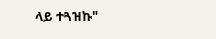ላይ ተጓዝኩ"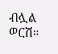ብሏል ወርሽ።